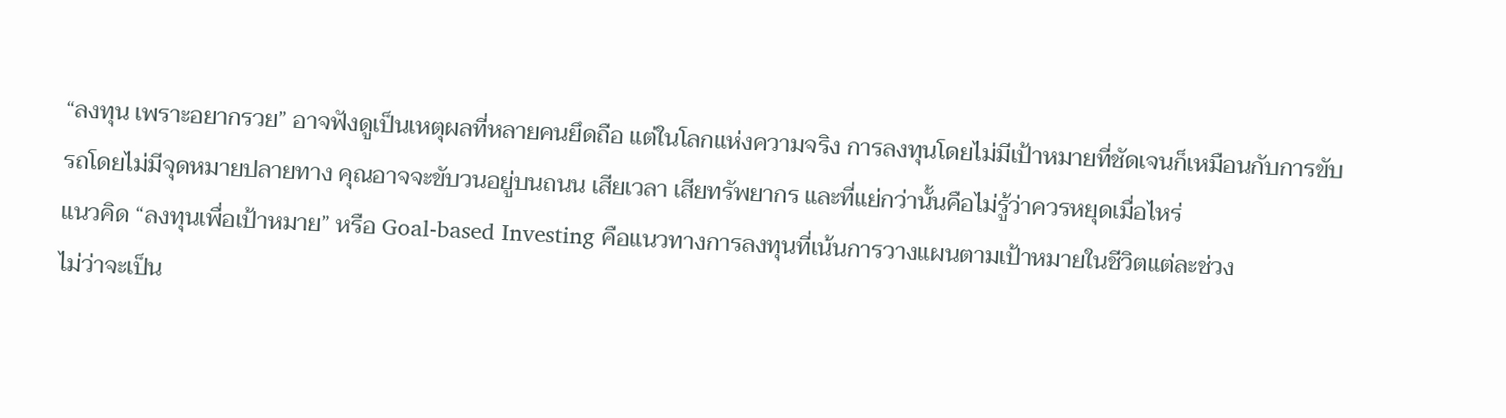“ลงทุน เพราะอยากรวย” อาจฟังดูเป็นเหตุผลที่หลายคนยึดถือ แต่ในโลกแห่งความจริง การลงทุนโดยไม่มีเป้าหมายที่ชัดเจนก็เหมือนกับการขับรถโดยไม่มีจุดหมายปลายทาง คุณอาจจะขับวนอยู่บนถนน เสียเวลา เสียทรัพยากร และที่แย่กว่านั้นคือไม่รู้ว่าควรหยุดเมื่อไหร่
แนวคิด “ลงทุนเพื่อเป้าหมาย” หรือ Goal-based Investing คือแนวทางการลงทุนที่เน้นการวางแผนตามเป้าหมายในชีวิตแต่ละช่วง
ไม่ว่าจะเป็น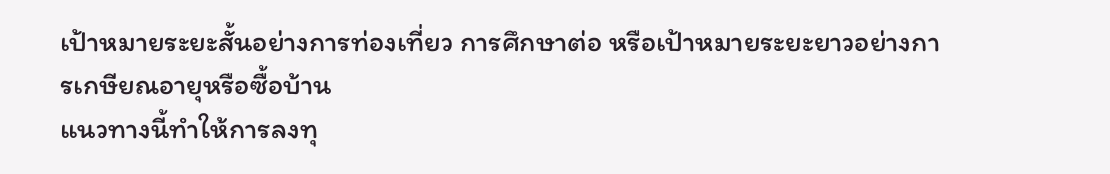เป้าหมายระยะสั้นอย่างการท่องเที่ยว การศึกษาต่อ หรือเป้าหมายระยะยาวอย่างการเกษียณอายุหรือซื้อบ้าน
แนวทางนี้ทำให้การลงทุ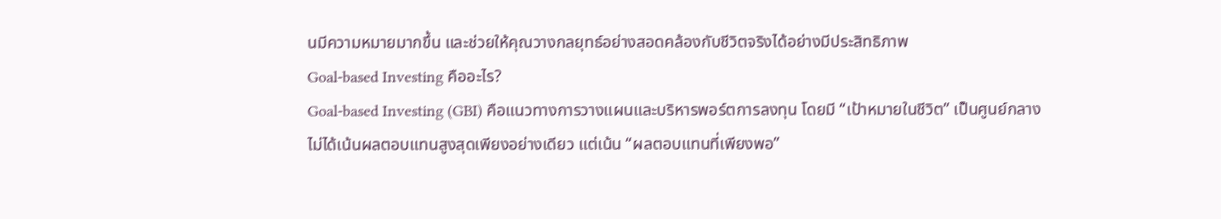นมีความหมายมากขึ้น และช่วยให้คุณวางกลยุทธ์อย่างสอดคล้องกับชีวิตจริงได้อย่างมีประสิทธิภาพ
Goal-based Investing คืออะไร?
Goal-based Investing (GBI) คือแนวทางการวางแผนและบริหารพอร์ตการลงทุน โดยมี “เป้าหมายในชีวิต” เป็นศูนย์กลาง
ไม่ได้เน้นผลตอบแทนสูงสุดเพียงอย่างเดียว แต่เน้น “ผลตอบแทนที่เพียงพอ”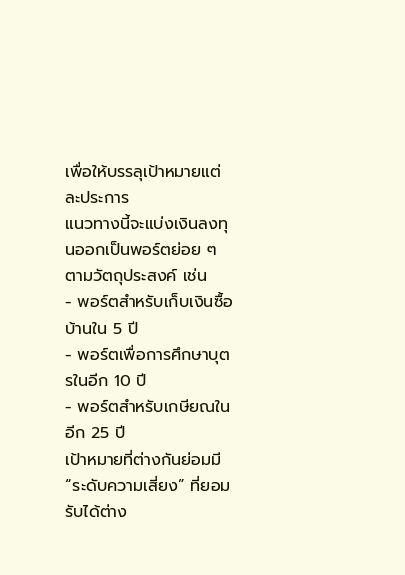เพื่อให้บรรลุเป้าหมายแต่ละประการ
แนวทางนี้จะแบ่งเงินลงทุนออกเป็นพอร์ตย่อย ๆ ตามวัตถุประสงค์ เช่น
- พอร์ตสำหรับเก็บเงินซื้อบ้านใน 5 ปี
- พอร์ตเพื่อการศึกษาบุตรในอีก 10 ปี
- พอร์ตสำหรับเกษียณในอีก 25 ปี
เป้าหมายที่ต่างกันย่อมมี “ระดับความเสี่ยง” ที่ยอมรับได้ต่าง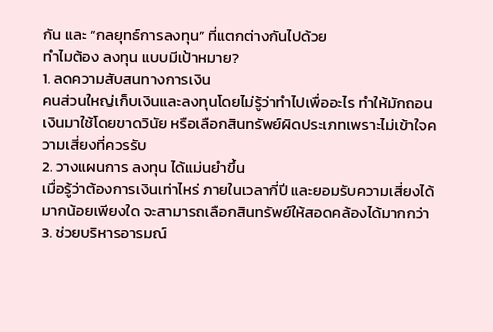กัน และ “กลยุทธ์การลงทุน” ที่แตกต่างกันไปด้วย
ทำไมต้อง ลงทุน แบบมีเป้าหมาย?
1. ลดความสับสนทางการเงิน
คนส่วนใหญ่เก็บเงินและลงทุนโดยไม่รู้ว่าทำไปเพื่ออะไร ทำให้มักถอนเงินมาใช้โดยขาดวินัย หรือเลือกสินทรัพย์ผิดประเภทเพราะไม่เข้าใจความเสี่ยงที่ควรรับ
2. วางแผนการ ลงทุน ได้แม่นยำขึ้น
เมื่อรู้ว่าต้องการเงินเท่าไหร่ ภายในเวลากี่ปี และยอมรับความเสี่ยงได้มากน้อยเพียงใด จะสามารถเลือกสินทรัพย์ให้สอดคล้องได้มากกว่า
3. ช่วยบริหารอารมณ์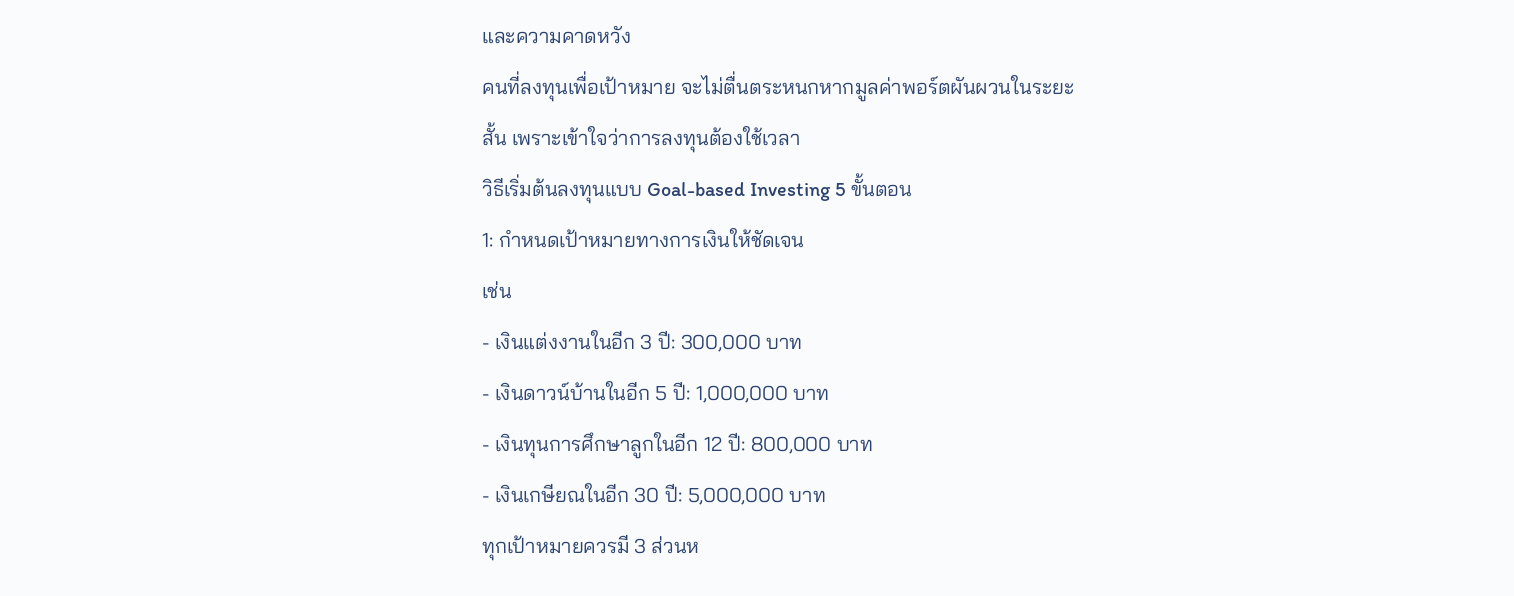และความคาดหวัง
คนที่ลงทุนเพื่อเป้าหมาย จะไม่ตื่นตระหนกหากมูลค่าพอร์ตผันผวนในระยะสั้น เพราะเข้าใจว่าการลงทุนต้องใช้เวลา
วิธีเริ่มต้นลงทุนแบบ Goal-based Investing 5 ขั้นตอน
1: กำหนดเป้าหมายทางการเงินให้ชัดเจน
เช่น
- เงินแต่งงานในอีก 3 ปี: 300,000 บาท
- เงินดาวน์บ้านในอีก 5 ปี: 1,000,000 บาท
- เงินทุนการศึกษาลูกในอีก 12 ปี: 800,000 บาท
- เงินเกษียณในอีก 30 ปี: 5,000,000 บาท
ทุกเป้าหมายควรมี 3 ส่วนห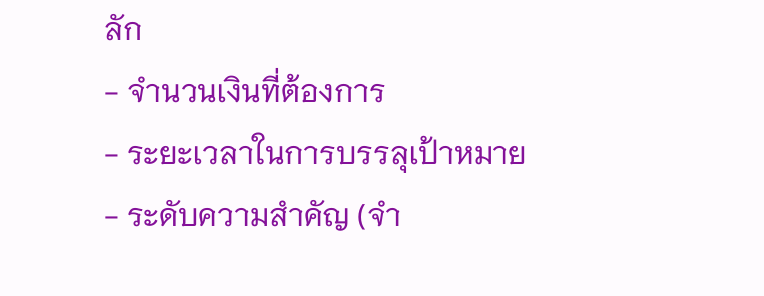ลัก
- จำนวนเงินที่ต้องการ
- ระยะเวลาในการบรรลุเป้าหมาย
- ระดับความสำคัญ (จำ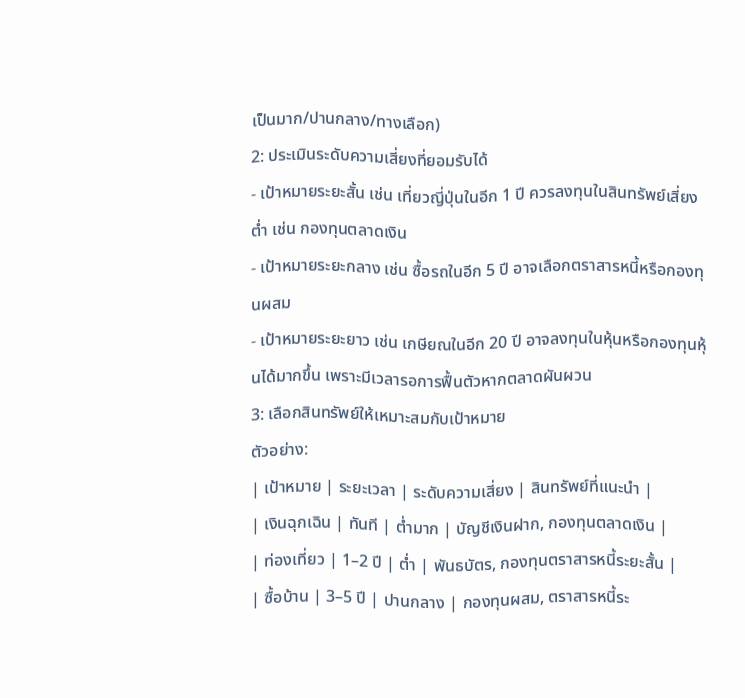เป็นมาก/ปานกลาง/ทางเลือก)
2: ประเมินระดับความเสี่ยงที่ยอมรับได้
- เป้าหมายระยะสั้น เช่น เที่ยวญี่ปุ่นในอีก 1 ปี ควรลงทุนในสินทรัพย์เสี่ยงต่ำ เช่น กองทุนตลาดเงิน
- เป้าหมายระยะกลาง เช่น ซื้อรถในอีก 5 ปี อาจเลือกตราสารหนี้หรือกองทุนผสม
- เป้าหมายระยะยาว เช่น เกษียณในอีก 20 ปี อาจลงทุนในหุ้นหรือกองทุนหุ้นได้มากขึ้น เพราะมีเวลารอการฟื้นตัวหากตลาดผันผวน
3: เลือกสินทรัพย์ให้เหมาะสมกับเป้าหมาย
ตัวอย่าง:
| เป้าหมาย | ระยะเวลา | ระดับความเสี่ยง | สินทรัพย์ที่แนะนำ |
| เงินฉุกเฉิน | ทันที | ต่ำมาก | บัญชีเงินฝาก, กองทุนตลาดเงิน |
| ท่องเที่ยว | 1–2 ปี | ต่ำ | พันธบัตร, กองทุนตราสารหนี้ระยะสั้น |
| ซื้อบ้าน | 3–5 ปี | ปานกลาง | กองทุนผสม, ตราสารหนี้ระ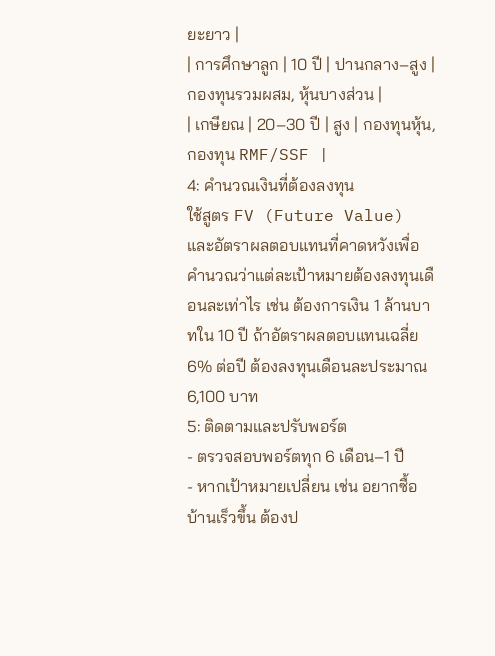ยะยาว |
| การศึกษาลูก | 10 ปี | ปานกลาง–สูง | กองทุนรวมผสม, หุ้นบางส่วน |
| เกษียณ | 20–30 ปี | สูง | กองทุนหุ้น, กองทุน RMF/SSF |
4: คำนวณเงินที่ต้องลงทุน
ใช้สูตร FV (Future Value) และอัตราผลตอบแทนที่คาดหวังเพื่อคำนวณว่าแต่ละเป้าหมายต้องลงทุนเดือนละเท่าไร เช่น ต้องการเงิน 1 ล้านบาทใน 10 ปี ถ้าอัตราผลตอบแทนเฉลี่ย 6% ต่อปี ต้องลงทุนเดือนละประมาณ 6,100 บาท
5: ติดตามและปรับพอร์ต
- ตรวจสอบพอร์ตทุก 6 เดือน–1 ปี
- หากเป้าหมายเปลี่ยน เช่น อยากซื้อบ้านเร็วขึ้น ต้องป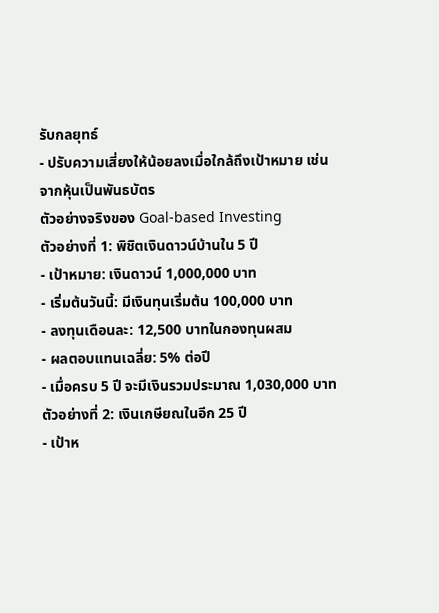รับกลยุทธ์
- ปรับความเสี่ยงให้น้อยลงเมื่อใกล้ถึงเป้าหมาย เช่น จากหุ้นเป็นพันธบัตร
ตัวอย่างจริงของ Goal-based Investing
ตัวอย่างที่ 1: พิชิตเงินดาวน์บ้านใน 5 ปี
- เป้าหมาย: เงินดาวน์ 1,000,000 บาท
- เริ่มต้นวันนี้: มีเงินทุนเริ่มต้น 100,000 บาท
- ลงทุนเดือนละ: 12,500 บาทในกองทุนผสม
- ผลตอบแทนเฉลี่ย: 5% ต่อปี
- เมื่อครบ 5 ปี จะมีเงินรวมประมาณ 1,030,000 บาท
ตัวอย่างที่ 2: เงินเกษียณในอีก 25 ปี
- เป้าห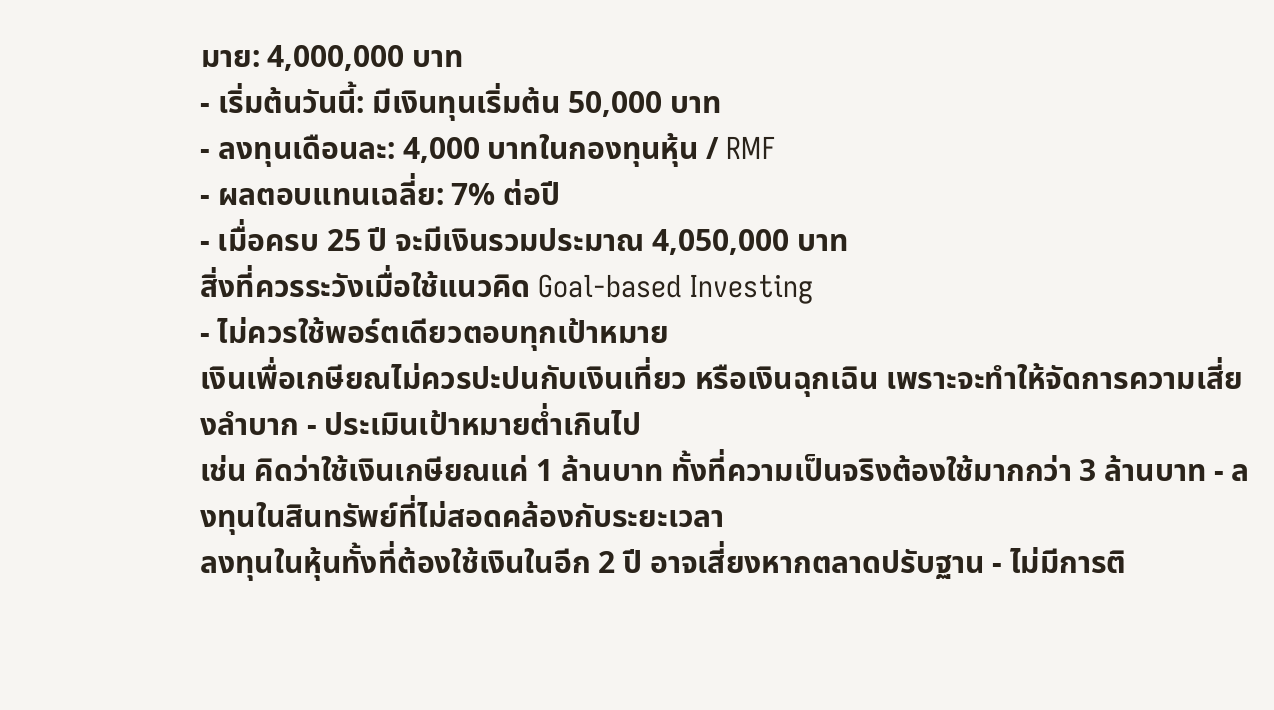มาย: 4,000,000 บาท
- เริ่มต้นวันนี้: มีเงินทุนเริ่มต้น 50,000 บาท
- ลงทุนเดือนละ: 4,000 บาทในกองทุนหุ้น / RMF
- ผลตอบแทนเฉลี่ย: 7% ต่อปี
- เมื่อครบ 25 ปี จะมีเงินรวมประมาณ 4,050,000 บาท
สิ่งที่ควรระวังเมื่อใช้แนวคิด Goal-based Investing
- ไม่ควรใช้พอร์ตเดียวตอบทุกเป้าหมาย
เงินเพื่อเกษียณไม่ควรปะปนกับเงินเที่ยว หรือเงินฉุกเฉิน เพราะจะทำให้จัดการความเสี่ยงลำบาก - ประเมินเป้าหมายต่ำเกินไป
เช่น คิดว่าใช้เงินเกษียณแค่ 1 ล้านบาท ทั้งที่ความเป็นจริงต้องใช้มากกว่า 3 ล้านบาท - ลงทุนในสินทรัพย์ที่ไม่สอดคล้องกับระยะเวลา
ลงทุนในหุ้นทั้งที่ต้องใช้เงินในอีก 2 ปี อาจเสี่ยงหากตลาดปรับฐาน - ไม่มีการติ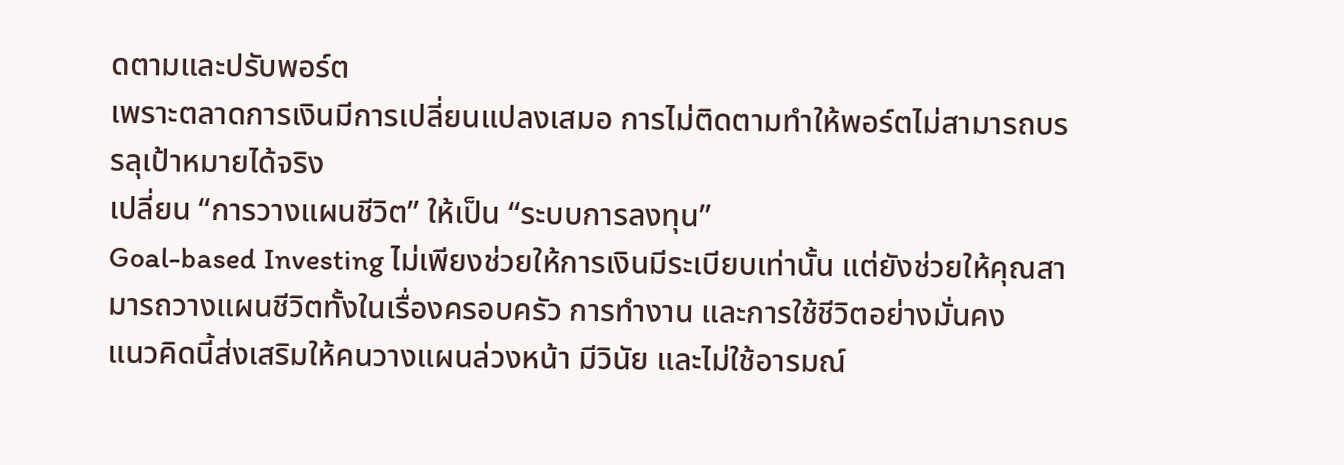ดตามและปรับพอร์ต
เพราะตลาดการเงินมีการเปลี่ยนแปลงเสมอ การไม่ติดตามทำให้พอร์ตไม่สามารถบรรลุเป้าหมายได้จริง
เปลี่ยน “การวางแผนชีวิต” ให้เป็น “ระบบการลงทุน”
Goal-based Investing ไม่เพียงช่วยให้การเงินมีระเบียบเท่านั้น แต่ยังช่วยให้คุณสามารถวางแผนชีวิตทั้งในเรื่องครอบครัว การทำงาน และการใช้ชีวิตอย่างมั่นคง
แนวคิดนี้ส่งเสริมให้คนวางแผนล่วงหน้า มีวินัย และไม่ใช้อารมณ์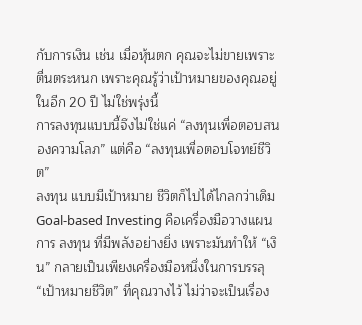กับการเงิน เช่น เมื่อหุ้นตก คุณจะไม่ขายเพราะตื่นตระหนก เพราะคุณรู้ว่าเป้าหมายของคุณอยู่ในอีก 20 ปี ไม่ใช่พรุ่งนี้
การลงทุนแบบนี้จึงไม่ใช่แค่ “ลงทุนเพื่อตอบสนองความโลภ” แต่คือ “ลงทุนเพื่อตอบโจทย์ชีวิต”
ลงทุน แบบมีเป้าหมาย ชีวิตก็ไปได้ไกลกว่าเดิม
Goal-based Investing คือเครื่องมือวางแผนการ ลงทุน ที่มีพลังอย่างยิ่ง เพราะมันทำให้ “เงิน” กลายเป็นเพียงเครื่องมือหนึ่งในการบรรลุ “เป้าหมายชีวิต” ที่คุณวางไว้ ไม่ว่าจะเป็นเรื่อง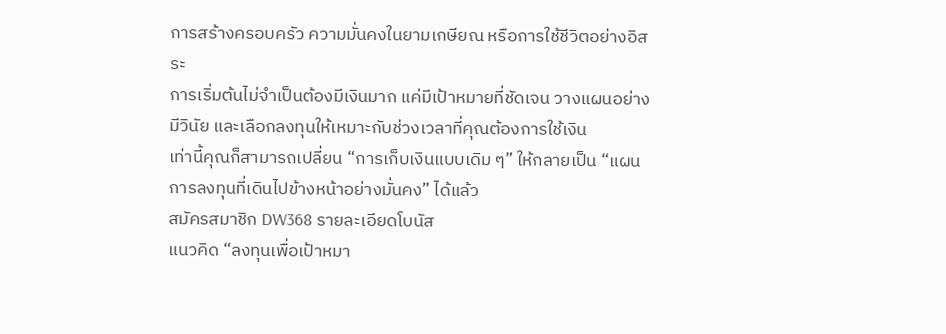การสร้างครอบครัว ความมั่นคงในยามเกษียณ หรือการใช้ชีวิตอย่างอิสระ
การเริ่มต้นไม่จำเป็นต้องมีเงินมาก แค่มีเป้าหมายที่ชัดเจน วางแผนอย่างมีวินัย และเลือกลงทุนให้เหมาะกับช่วงเวลาที่คุณต้องการใช้เงิน
เท่านี้คุณก็สามารถเปลี่ยน “การเก็บเงินแบบเดิม ๆ” ให้กลายเป็น “แผนการลงทุนที่เดินไปข้างหน้าอย่างมั่นคง” ได้แล้ว
สมัครสมาชิก DW368 รายละเอียดโบนัส
แนวคิด “ลงทุนเพื่อเป้าหมา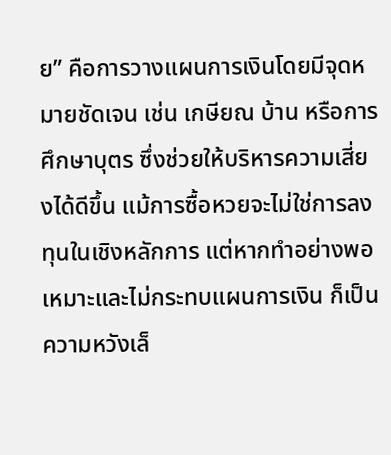ย” คือการวางแผนการเงินโดยมีจุดหมายชัดเจน เช่น เกษียณ บ้าน หรือการศึกษาบุตร ซึ่งช่วยให้บริหารความเสี่ยงได้ดีขึ้น แม้การซื้อหวยจะไม่ใช่การลงทุนในเชิงหลักการ แต่หากทำอย่างพอเหมาะและไม่กระทบแผนการเงิน ก็เป็นความหวังเล็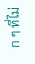ก ๆ ที่ไม่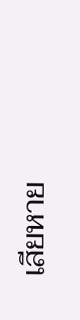เสียหาย